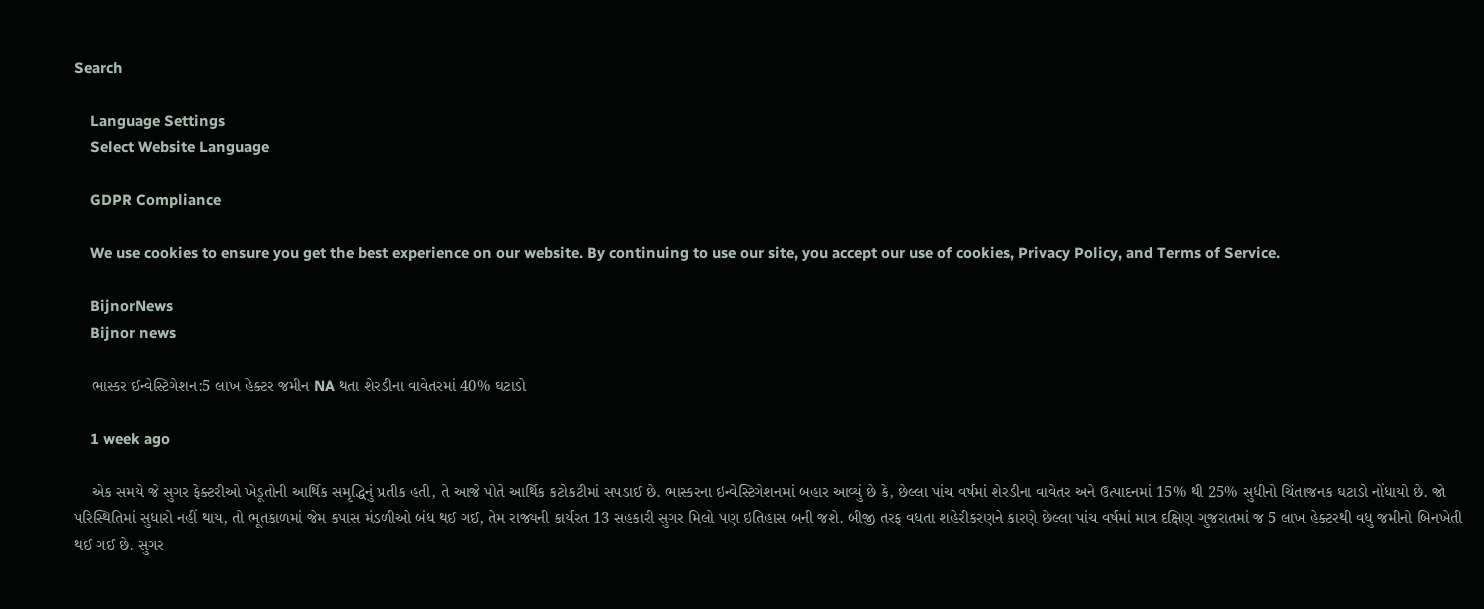Search

    Language Settings
    Select Website Language

    GDPR Compliance

    We use cookies to ensure you get the best experience on our website. By continuing to use our site, you accept our use of cookies, Privacy Policy, and Terms of Service.

    BijnorNews
    Bijnor news

    ભાસ્કર ઈન્વેસ્ટિગેશન:5 લાખ હેક્ટર જમીન NA થતા શેરડીના વાવેતરમાં 40% ઘટાડો

    1 week ago

    એક સમયે જે સુગર ફેક્ટરીઓ ખેડૂતોની આર્થિક સમૃદ્ધિનું પ્રતીક હતી, તે આજે પોતે આર્થિક કટોકટીમાં સપડાઈ છે. ભાસ્કરના ઇન્વેસ્ટિગેશનમાં બહાર આવ્યું છે કે, છેલ્લા પાંચ વર્ષમાં શેરડીના વાવેતર અને ઉત્પાદનમાં 15% થી 25% સુધીનો ચિંતાજનક ઘટાડો નોંધાયો છે. જો પરિસ્થિતિમાં સુધારો નહીં થાય, તો ભૂતકાળમાં જેમ કપાસ મંડળીઓ બંધ થઈ ગઈ, તેમ રાજ્યની કાર્યરત 13 સહકારી સુગર મિલો પણ ઇતિહાસ બની જશે. બીજી તરફ વધતા શહેરીકરણને કારણે છેલ્લા પાંચ વર્ષમાં માત્ર દક્ષિણ ગુજરાતમાં જ 5 લાખ હેક્ટરથી વધુ જમીનો બિનખેતી થઈ ગઈ છે. સુગર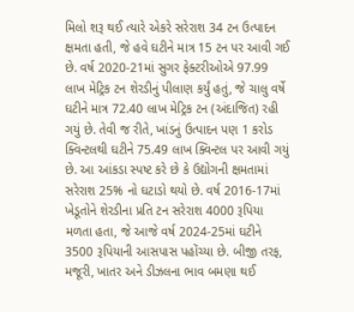મિલો શરૂ થઈ ત્યારે એકરે સરેરાશ 34 ટન ઉત્પાદન ક્ષમતા હતી, જે હવે ઘટીને માત્ર 15 ટન પર આવી ગઈ છે. વર્ષ 2020-21માં સુગર ફેક્ટરીઓએ 97.99 લાખ મેટ્રિક ટન શેરડીનું પીલાણ કર્યું હતું, જે ચાલુ વર્ષે ઘટીને માત્ર 72.40 લાખ મેટ્રિક ટન (અંદાજિત) રહી ગયું છે. તેવી જ રીતે, ખાંડનું ઉત્પાદન પણ 1 કરોડ ક્વિન્ટલથી ઘટીને 75.49 લાખ ક્વિન્ટલ પર આવી ગયું છે. આ આંકડા સ્પષ્ટ કરે છે કે ઉદ્યોગની ક્ષમતામાં સરેરાશ 25% નો ઘટાડો થયો છે. વર્ષ 2016-17માં ખેડૂતોને શેરડીના પ્રતિ ટન સરેરાશ 4000 રૂપિયા મળતા હતા, જે આજે વર્ષ 2024-25માં ઘટીને 3500 રૂપિયાની આસપાસ પહોંચ્યા છે. બીજી તરફ, મજૂરી, ખાતર અને ડીઝલના ભાવ બમણા થઈ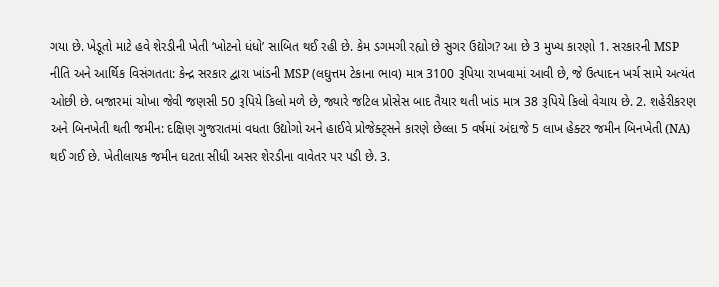ગયા છે. ખેડૂતો માટે હવે શેરડીની ખેતી ‘ખોટનો ધંધો’ સાબિત થઈ રહી છે. કેમ ડગમગી રહ્યો છે સુગર ઉદ્યોગ? આ છે 3 મુખ્ય કારણો 1. સરકારની MSP નીતિ અને આર્થિક વિસંગતતા: કેન્દ્ર સરકાર દ્વારા ખાંડની MSP (લઘુત્તમ ટેકાના ભાવ) માત્ર 3100 રૂપિયા રાખવામાં આવી છે, જે ઉત્પાદન ખર્ચ સામે અત્યંત ઓછી છે. બજારમાં ચોખા જેવી જણસી 50 રૂપિયે કિલો મળે છે, જ્યારે જટિલ પ્રોસેસ બાદ તૈયાર થતી ખાંડ માત્ર 38 રૂપિયે કિલો વેચાય છે. 2. શહેરીકરણ અને બિનખેતી થતી જમીન: દક્ષિણ ગુજરાતમાં વધતા ઉદ્યોગો અને હાઈવે પ્રોજેક્ટ્સને કારણે છેલ્લા 5 વર્ષમાં અંદાજે 5 લાખ હેક્ટર જમીન બિનખેતી (NA) થઈ ગઈ છે. ખેતીલાયક જમીન ઘટતા સીધી અસર શેરડીના વાવેતર પર પડી છે. 3.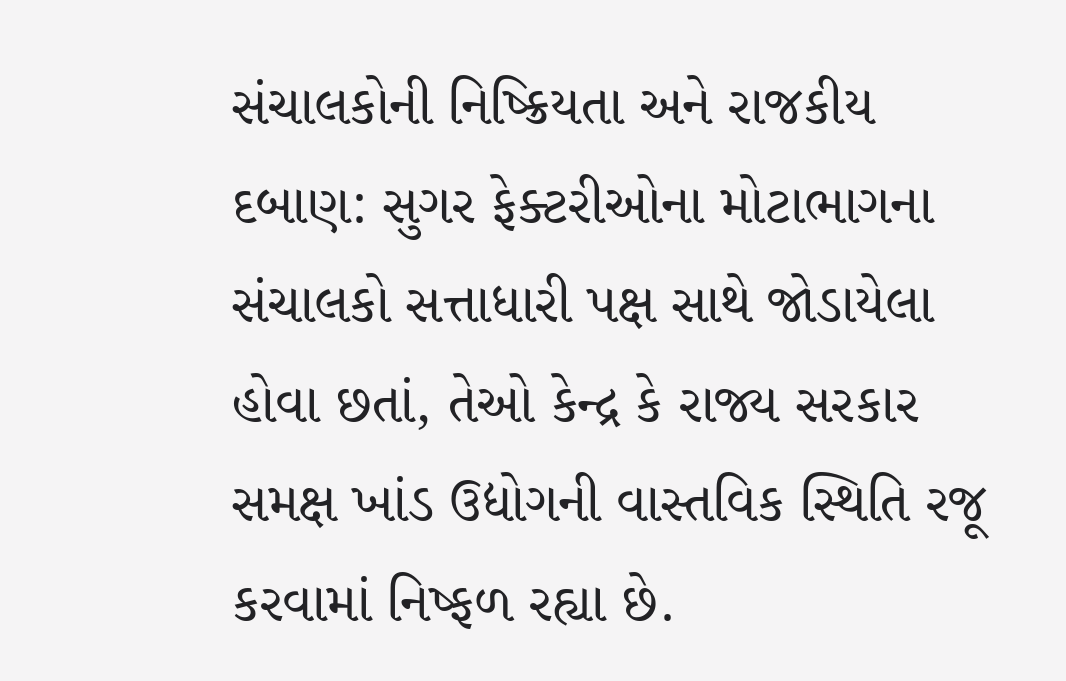સંચાલકોની નિષ્ક્રિયતા અને રાજકીય દબાણ: સુગર ફેક્ટરીઓના મોટાભાગના સંચાલકો સત્તાધારી પક્ષ સાથે જોડાયેલા હોવા છતાં, તેઓ કેન્દ્ર કે રાજ્ય સરકાર સમક્ષ ખાંડ ઉદ્યોગની વાસ્તવિક સ્થિતિ રજૂ કરવામાં નિષ્ફળ રહ્યા છે.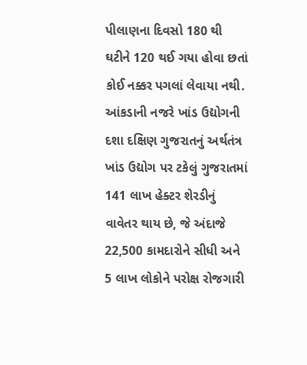પીલાણના દિવસો 180 થી ઘટીને 120 થઈ ગયા હોવા છતાં કોઈ નક્કર પગલાં લેવાયા નથી. આંકડાની નજરે ખાંડ ઉદ્યોગની દશા દક્ષિણ ગુજરાતનું અર્થતંત્ર ખાંડ ઉદ્યોગ પર ટકેલું ગુજરાતમાં 141 લાખ હેક્ટર શેરડીનું વાવેતર થાય છે, જે અંદાજે 22,500 કામદારોને સીધી અને 5 લાખ લોકોને પરોક્ષ રોજગારી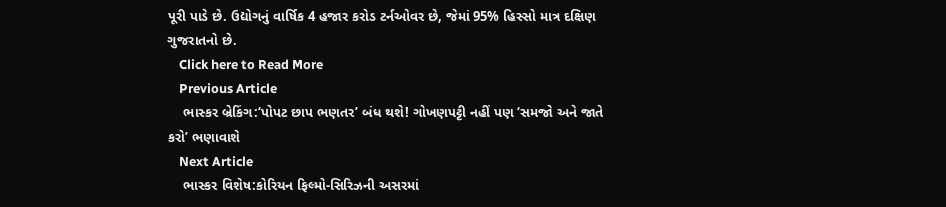પૂરી પાડે છે. ઉદ્યોગનું વાર્ષિક 4 હજાર કરોડ ટર્નઓવર છે, જેમાં 95% હિસ્સો માત્ર દક્ષિણ ગુજરાતનો છે.
    Click here to Read More
    Previous Article
    ભાસ્કર બ્રેકિંગ:‘પોપટ છાપ ભણતર’ બંધ થશે! ગોખણપટ્ટી નહીં પણ ‘સમજો અને જાતે કરો’ ભણાવાશે
    Next Article
    ભાસ્કર વિશેષ:કોરિયન ફિલ્મો-સિરિઝની અસરમાં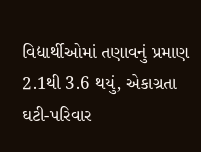વિદ્યાર્થીઓમાં તણાવનું પ્રમાણ 2.1થી 3.6 થયું, એકાગ્રતા ઘટી-પરિવાર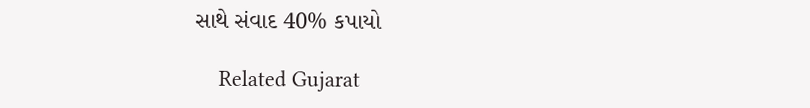સાથે સંવાદ 40% કપાયો

    Related Gujarat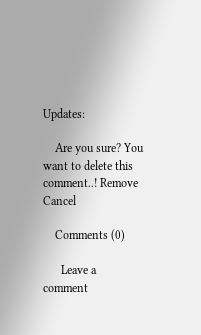Updates:

    Are you sure? You want to delete this comment..! Remove Cancel

    Comments (0)

      Leave a comment